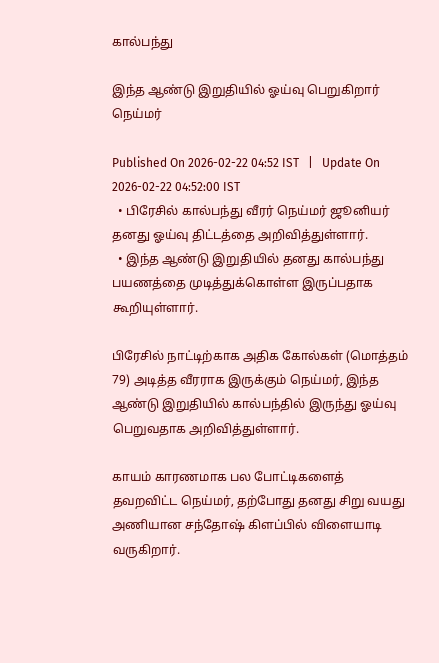கால்பந்து

இந்த ஆண்டு இறுதியில் ஓய்வு பெறுகிறார் நெய்மர்

Published On 2026-02-22 04:52 IST   |   Update On 2026-02-22 04:52:00 IST
  • பிரேசில் கால்பந்து வீரர் நெய்மர் ஜூனியர் தனது ஓய்வு திட்டத்தை அறிவித்துள்ளார்.
  • இந்த ஆண்டு இறுதியில் தனது கால்பந்து பயணத்தை முடித்துக்கொள்ள இருப்பதாக கூறியுள்ளார்.

பிரேசில் நாட்டிற்காக அதிக கோல்கள் (மொத்தம் 79) அடித்த வீரராக இருக்கும் நெய்மர், இந்த ஆண்டு இறுதியில் கால்பந்தில் இருந்து ஓய்வு பெறுவதாக அறிவித்துள்ளார்.

காயம் காரணமாக பல போட்டிகளைத் தவறவிட்ட நெய்மர், தற்போது தனது சிறு வயது அணியான சந்தோஷ் கிளப்பில் விளையாடி வருகிறார்.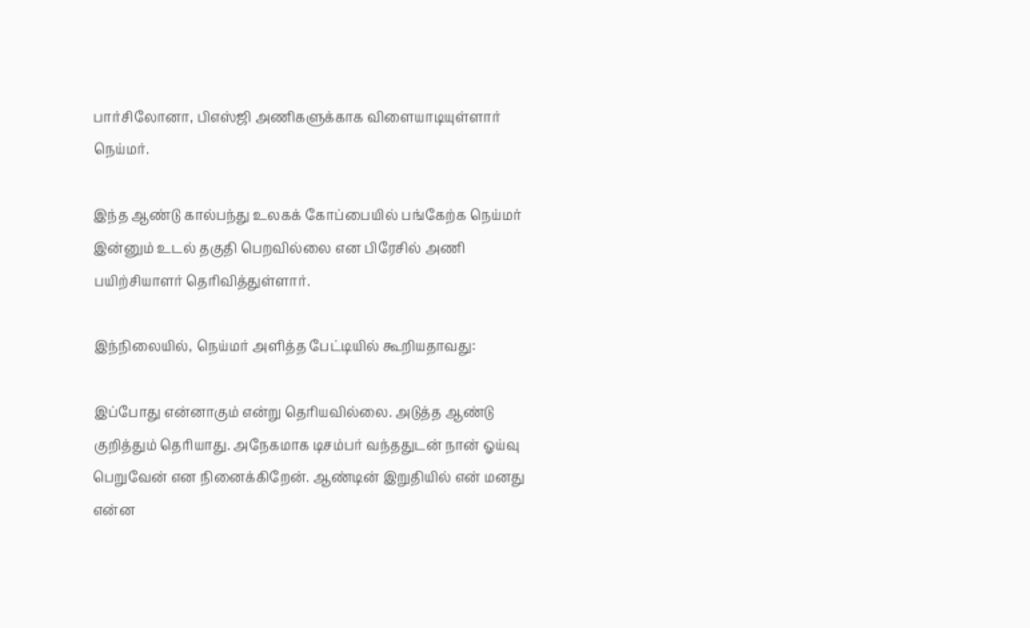பார்சிலோனா, பிஎஸ்ஜி அணிகளுக்காக விளையாடியுள்ளார் நெய்மர்.

இந்த ஆண்டு கால்பந்து உலகக் கோப்பையில் பங்கேற்க நெய்மர் இன்னும் உடல் தகுதி பெறவில்லை என பிரேசில் அணி பயிற்சியாளர் தெரிவித்துள்ளார்.

இந்நிலையில், நெய்மர் அளித்த பேட்டியில் கூறியதாவது:

இப்போது என்னாகும் என்று தெரியவில்லை. அடுத்த ஆண்டு குறித்தும் தெரியாது. அநேகமாக டிசம்பர் வந்ததுடன் நான் ஓய்வு பெறுவேன் என நினைக்கிறேன். ஆண்டின் இறுதியில் என் மனது என்ன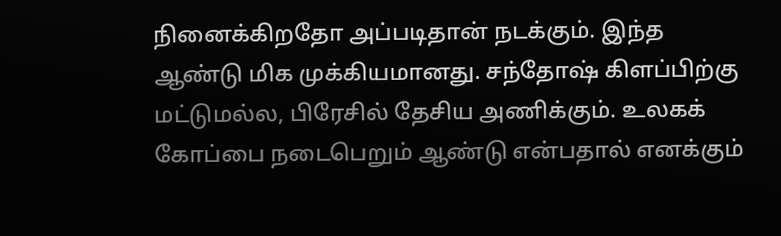நினைக்கிறதோ அப்படிதான் நடக்கும். இந்த ஆண்டு மிக முக்கியமானது. சந்தோஷ் கிளப்பிற்கு மட்டுமல்ல, பிரேசில் தேசிய அணிக்கும். உலகக் கோப்பை நடைபெறும் ஆண்டு என்பதால் எனக்கும்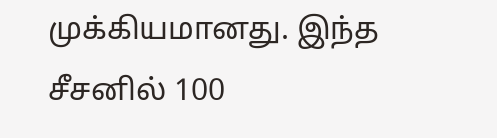முக்கியமானது. இந்த சீசனில் 100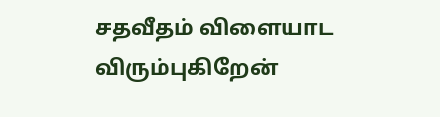சதவீதம் விளையாட விரும்புகிறேன்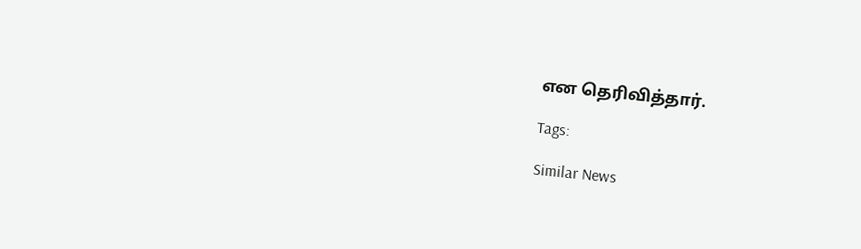என தெரிவித்தார்.

Tags:

Similar News